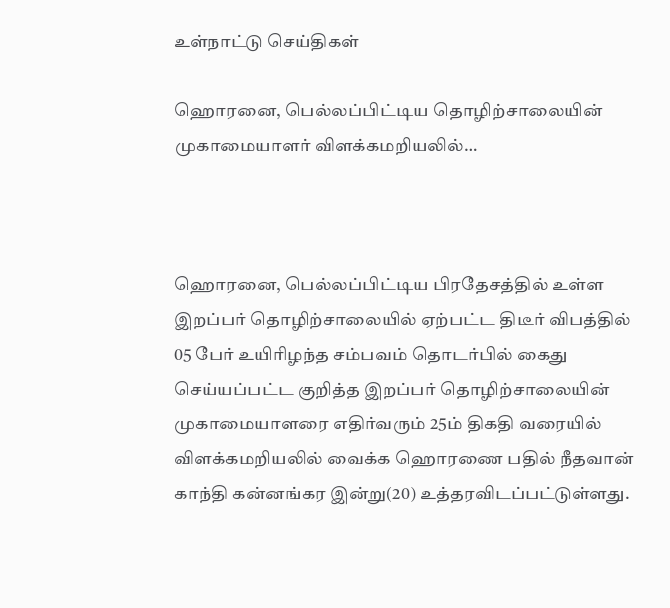உள்நாட்டு செய்திகள்

ஹொரனை, பெல்லப்பிட்டிய தொழிற்சாலையின் முகாமையாளர் விளக்கமறியலில்…



ஹொரனை, பெல்லப்பிட்டிய பிரதேசத்தில் உள்ள இறப்பர் தொழிற்சாலையில் ஏற்பட்ட திடீர் விபத்தில் 05 பேர் உயிரிழந்த சம்பவம் தொடர்பில் கைது செய்யப்பட்ட குறித்த இறப்பர் தொழிற்சாலையின் முகாமையாளரை எதிர்வரும் 25ம் திகதி வரையில் விளக்கமறியலில் வைக்க ஹொரணை பதில் நீதவான் காந்தி கன்னங்கர இன்று(20) உத்தரவிடப்பட்டுள்ளது.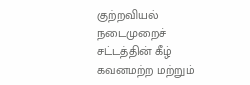குற்றவியல் நடைமுறைச் சட்டத்தின் கீழ் கவனமற்ற மற்றும்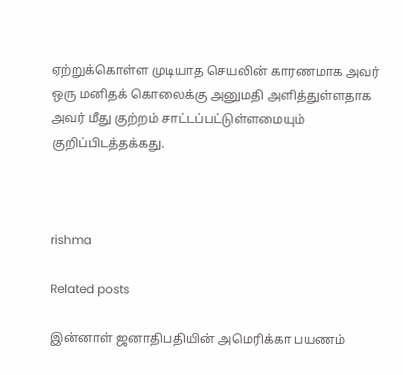ஏற்றுக்கொள்ள முடியாத செயலின் காரணமாக அவர் ஒரு மனிதக் கொலைக்கு அனுமதி அளித்துள்ளதாக அவர் மீது குற்றம் சாட்டப்பட்டுள்ளமையும் குறிப்பிடத்தக்கது.



rishma

Related posts

இன்னாள் ஜனாதிபதியின் அமெரிக்கா பயணம்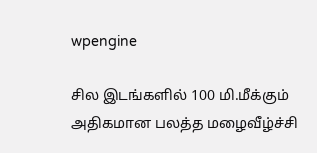wpengine

சில இடங்களில் 100 மி.மீக்கும் அதிகமான பலத்த மழைவீழ்ச்சி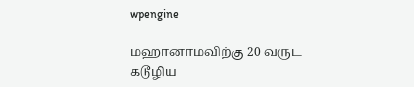wpengine

மஹானாமவிற்கு 20 வருட கடூழிய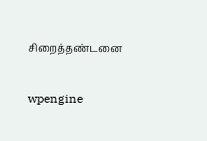சிறைத்தண்டனை

wpengine